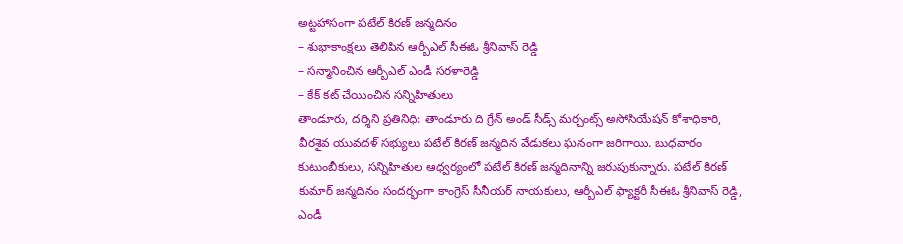అట్టహాసంగా పటేల్ కిరణ్ జన్మదినం
– శుభాకాంక్షలు తెలిపిన ఆర్బీఎల్ సీఈఓ శ్రీనివాస్ రెడ్డి
– సన్మానించిన ఆర్బీఎల్ ఎండీ సరళారెడ్డి
– కేక్ కట్ చేయించిన సన్నిహితులు
తాండూరు, దర్శిని ప్రతినిధి: తాండూరు ది గ్రేన్ అండ్ సీడ్స్ మర్చంట్స్ అసోసియేషన్ కోశాధికారి, వీరశైవ యువదళ్ సభ్యులు పటేల్ కిరణ్ జన్మదిన వేడుకలు ఘనంగా జరిగాయి. బుధవారం కుటుంబీకులు, సన్నిహితుల ఆధ్వర్యంలో పటేల్ కిరణ్ జన్మదినాన్ని జరుపుకున్నారు. పటేల్ కిరణ్ కుమార్ జన్మదినం సందర్భంగా కాంగ్రెస్ సీనీయర్ నాయకులు, ఆర్బీఎల్ ఫ్యాక్టరీ సీఈఓ శ్రీనివాస్ రెడ్డి, ఎండీ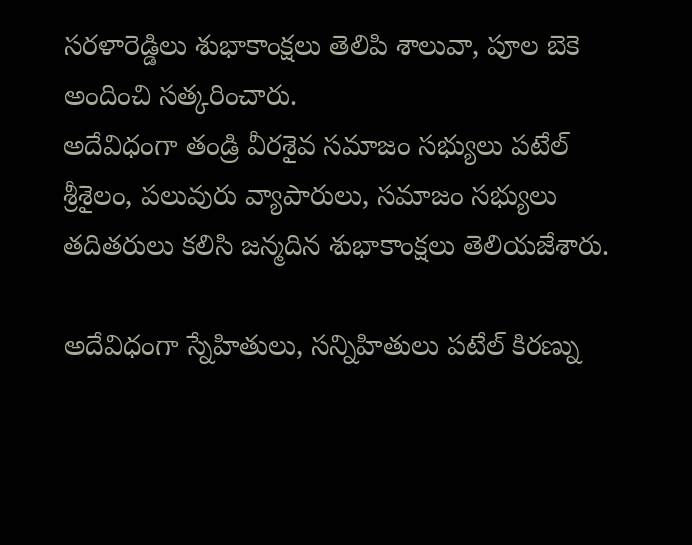సరళారెడ్డిలు శుభాకాంక్షలు తెలిపి శాలువా, పూల బెకె అందించి సత్కరించారు.
అదేవిధంగా తండ్రి వీరశైవ సమాజం సభ్యులు పటేల్ శ్రీశైలం, పలువురు వ్యాపారులు, సమాజం సభ్యులు తదితరులు కలిసి జన్మదిన శుభాకాంక్షలు తెలియజేశారు.

అదేవిధంగా స్నేహితులు, సన్నిహితులు పటేల్ కిరణ్ను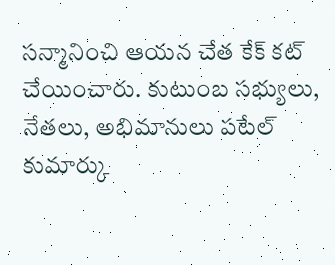సన్మానించి ఆయన చేత కేక్ కట్ చేయించారు. కుటుంబ సభ్యులు, నేతలు, అభిమానులు పటేల్ కుమార్కు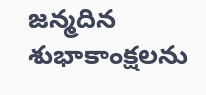జన్మదిన శుభాకాంక్షలను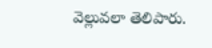వెల్లువలా తెలిపారు.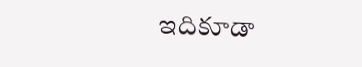ఇదికూడా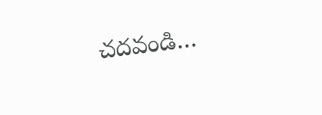చదవండి…